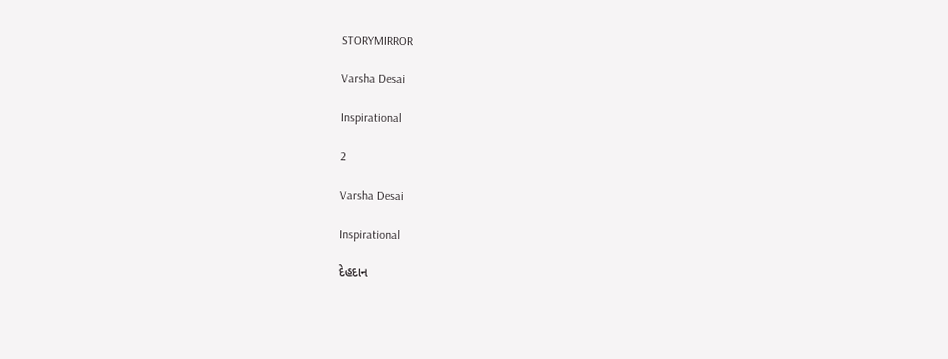STORYMIRROR

Varsha Desai

Inspirational

2

Varsha Desai

Inspirational

દેહદાન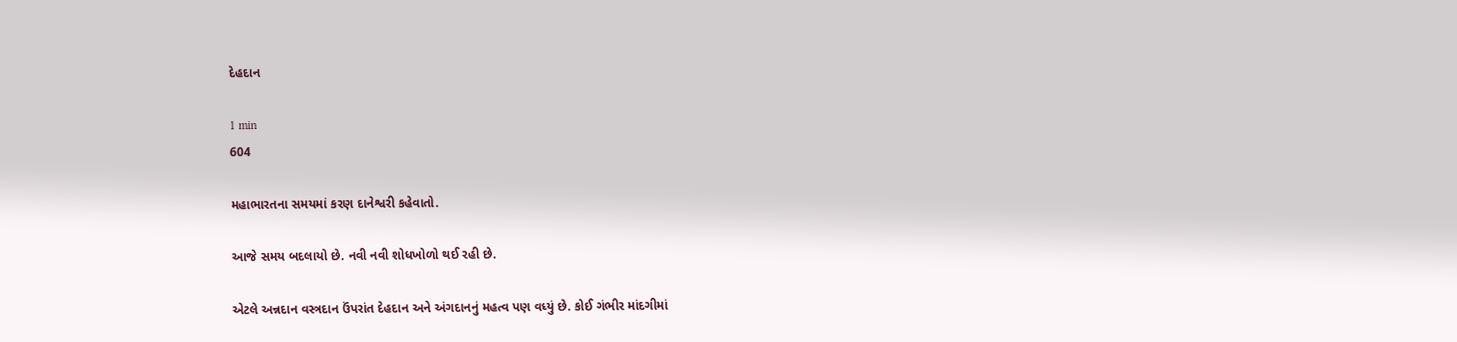દેહદાન

1 min
604

મહાભારતના સમયમાં કરણ દાનેશ્વરી કહેવાતો.

આજે સમય બદલાયો છે. નવી નવી શોધખોળો થઈ રહી છે.

એટલે અન્નદાન વસ્ત્રદાન ઉંપરાંત દેહદાન અને અંગદાનનું મહત્વ પણ વધ્યું છે. કોઈ ગંભીર માંદગીમાં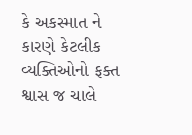કે અકસ્માત ને કારણે કેટલીક વ્યક્તિઓનો ફક્ત શ્વાસ જ ચાલે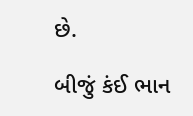છે.

બીજું કંઈ ભાન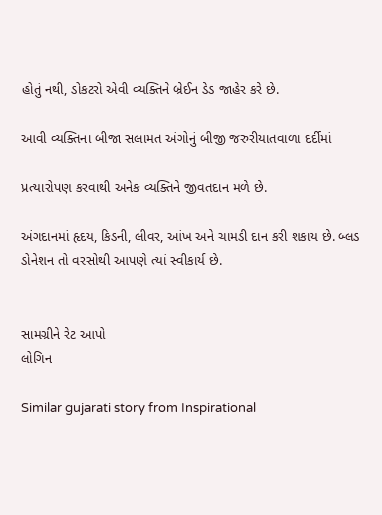હોતું નથી, ડોકટરો એવી વ્યક્તિને બ્રેઈન ડેડ જાહેર કરે છે.

આવી વ્યક્તિના બીજા સલામત અંગોનું બીજી જરુરીયાતવાળા દર્દીમાં

પ્રત્યારોપણ કરવાથી અનેક વ્યક્તિને જીવતદાન મળે છે.

અંગદાનમાં હૃદય, કિડની, લીવર, આંખ અને ચામડી દાન કરી શકાય છે. બ્લડ ડોનેશન તો વરસોથી આપણે ત્યાં સ્વીકાર્ય છે.


સામગ્રીને રેટ આપો
લોગિન

Similar gujarati story from Inspirational